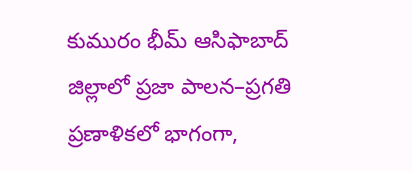కుమురం భీమ్ ఆసిఫాబాద్ జిల్లాలో ప్రజా పాలన–ప్రగతి ప్రణాళికలో భాగంగా,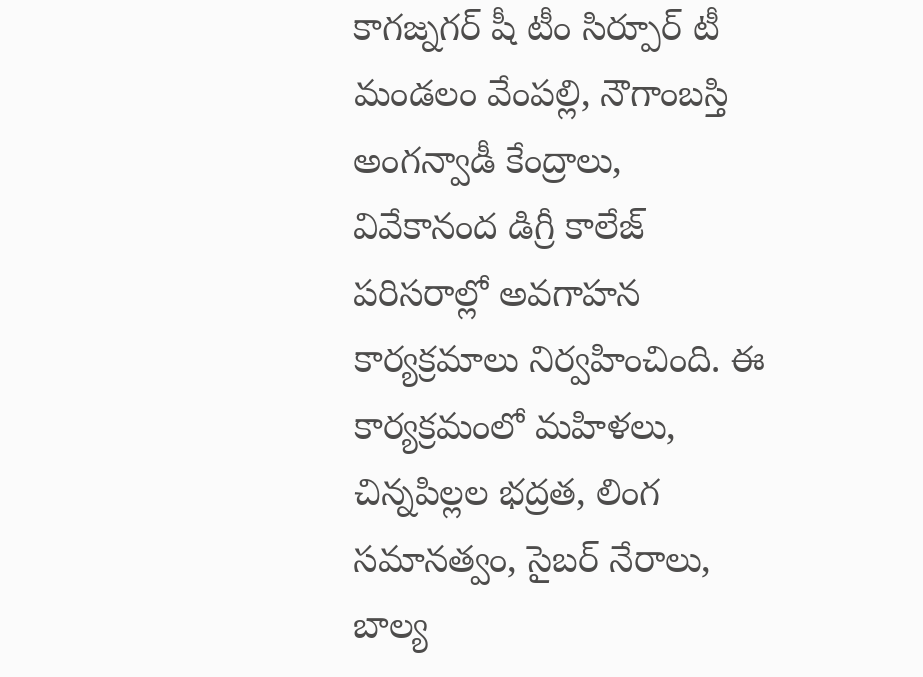కాగజ్నగర్ షీ టీం సిర్పూర్ టీ మండలం వేంపల్లి, నౌగాంబస్తి అంగన్వాడీ కేంద్రాలు, వివేకానంద డిగ్రీ కాలేజ్ పరిసరాల్లో అవగాహన కార్యక్రమాలు నిర్వహించింది. ఈ కార్యక్రమంలో మహిళలు, చిన్నపిల్లల భద్రత, లింగ సమానత్వం, సైబర్ నేరాలు, బాల్య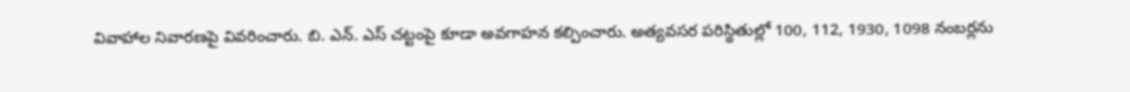వివాహాల నివారణపై వివరించారు. బి. ఎన్. ఎస్ చట్టంపై కూడా అవగాహన కల్పించారు. అత్యవసర పరిస్థితుల్లో 100, 112, 1930, 1098 నంబర్లను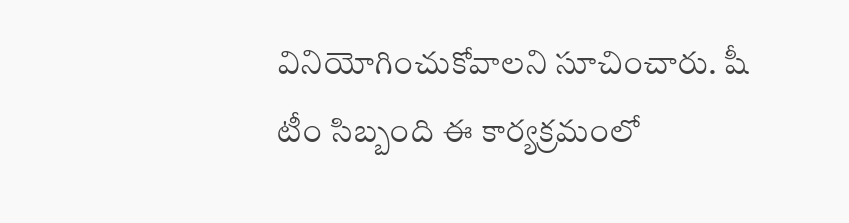వినియోగించుకోవాలని సూచించారు. షీ టీం సిబ్బంది ఈ కార్యక్రమంలో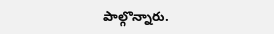పాల్గొన్నారు.